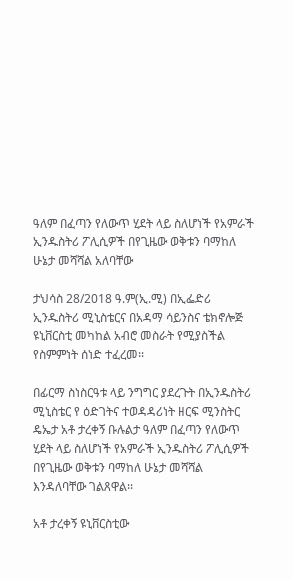ዓለም በፈጣን የለውጥ ሂደት ላይ ስለሆነች የአምራች ኢንዱስትሪ ፖሊሲዎች በየጊዜው ወቅቱን ባማከለ ሁኔታ መሻሻል አለባቸው

ታህሳስ 28/2018 ዓ.ም(ኢ.ሚ) በኢፌድሪ ኢንዱስትሪ ሚኒስቴርና በአዳማ ሳይንስና ቴክኖሎጅ ዩኒቨርስቲ መካከል አብሮ መስራት የሚያስችል የስምምነት ሰነድ ተፈረመ፡፡

በፊርማ ስነስርዓቱ ላይ ንግግር ያደረጉት በኢንዱስትሪ ሚኒስቴር የ ዕድገትና ተወዳዳሪነት ዘርፍ ሚንስትር ዴኤታ አቶ ታረቀኝ ቡሉልታ ዓለም በፈጣን የለውጥ ሂደት ላይ ስለሆነች የአምራች ኢንዱስትሪ ፖሊሲዎች በየጊዜው ወቅቱን ባማከለ ሁኔታ መሻሻል እንዳለባቸው ገልጸዋል፡፡

አቶ ታረቀኝ ዩኒቨርስቲው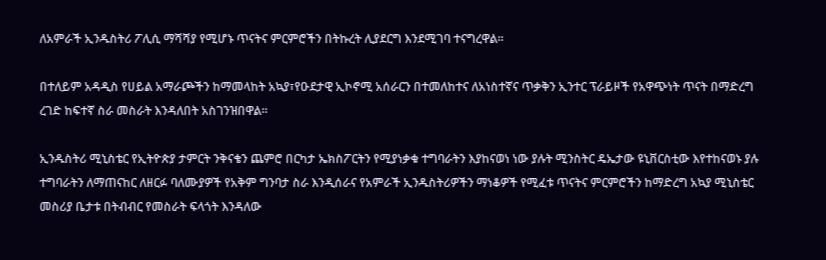ለአምራች ኢንዱስትሪ ፖሊሲ ማሻሻያ የሚሆኑ ጥናትና ምርምሮችን በትኩረት ሊያደርግ እንደሚገባ ተናግረዋል፡፡

በተለይም አዳዲስ የሀይል አማራጮችን ከማመላከት አኳያ፣የዑደታዊ ኢኮኖሚ አሰራርን በተመለከተና ለአነስተኛና ጥቃቅን ኢንተር ፕራይዞች የአዋጭነት ጥናት በማድረግ ረገድ ከፍተኛ ስራ መስራት እንዳለበት አስገንዝበዋል፡፡

ኢንዱስትሪ ሚኒስቴር የኢትዮጵያ ታምርት ንቅናቄን ጨምሮ በርካታ ኤክስፖርትን የሚያነቃቁ ተግባራትን እያከናወነ ነው ያሉት ሚንስትር ዴኤታው ዩኒቨርስቲው እየተከናወኑ ያሉ ተግባራትን ለማጠናከር ለዘርፉ ባለሙያዎች የአቅም ግንባታ ስራ እንዲሰራና የአምራች ኢንዱስትሪዎችን ማነቆዎች የሚፈቱ ጥናትና ምርምሮችን ከማድረግ አኳያ ሚኒስቴር መስሪያ ቤታቱ በትብብር የመስራት ፍላጎት እንዳለው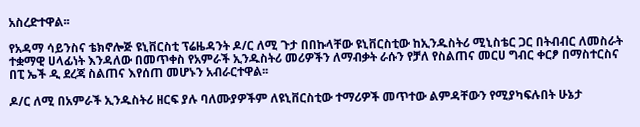አስረድተዋል፡፡

የአዳማ ሳይንስና ቴክኖሎጅ ዩኒቨርስቲ ፕሬዜዳንት ዶ/ር ለሚ ጉታ በበኩላቸው ዩኒቨርስቲው ከኢንዱስትሪ ሚኒስቴር ጋር በትብብር ለመስራት ተቋማዊ ሀላፊነት እንዳለው በመጥቀስ የአምራች ኢንዱስትሪ መሪዎችን ለማብቃት ራሱን የቻለ የስልጠና መርሀ ግብር ቀርፆ በማስተርስና በፒ ኤች ዲ ደረጃ ስልጠና እየሰጠ መሆኑን አብራርተዋል፡፡

ዶ/ር ለሚ በአምራች ኢንዱስትሪ ዘርፍ ያሉ ባለሙያዎችም ለዩኒቨርስቲው ተማሪዎች መጥተው ልምዳቸውን የሚያካፍሉበት ሁኔታ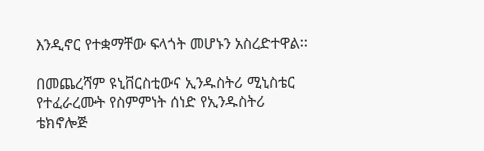እንዲኖር የተቋማቸው ፍላጎት መሆኑን አስረድተዋል፡፡

በመጨረሻም ዩኒቨርስቲውና ኢንዱስትሪ ሚኒስቴር የተፈራረሙት የስምምነት ሰነድ የኢንዱስትሪ ቴክኖሎጅ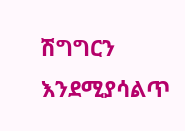ሽግግርን እንደሚያሳልጥ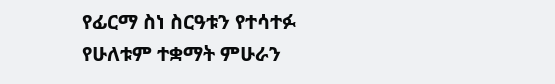የፊርማ ስነ ስርዓቱን የተሳተፉ የሁለቱም ተቋማት ምሁራን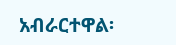አብራርተዋል፡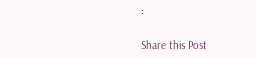፡

Share this Post